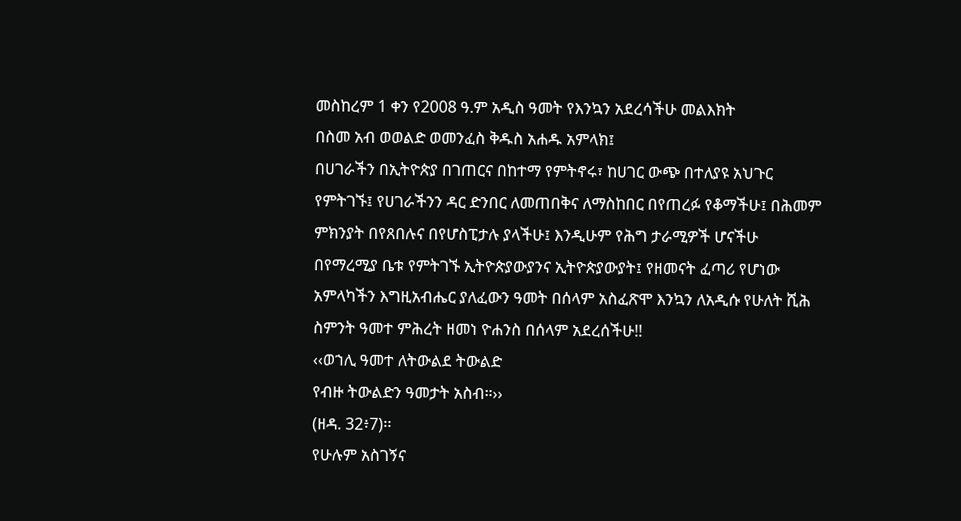መስከረም 1 ቀን የ2008 ዓ.ም አዲስ ዓመት የእንኳን አደረሳችሁ መልእክት
በስመ አብ ወወልድ ወመንፈስ ቅዱስ አሐዱ አምላክ፤
በሀገራችን በኢትዮጵያ በገጠርና በከተማ የምትኖሩ፣ ከሀገር ውጭ በተለያዩ አህጉር የምትገኙ፤ የሀገራችንን ዳር ድንበር ለመጠበቅና ለማስከበር በየጠረፉ የቆማችሁ፤ በሕመም ምክንያት በየጸበሉና በየሆስፒታሉ ያላችሁ፤ እንዲሁም የሕግ ታራሚዎች ሆናችሁ በየማረሚያ ቤቱ የምትገኙ ኢትዮጵያውያንና ኢትዮጵያውያት፤ የዘመናት ፈጣሪ የሆነው አምላካችን እግዚአብሔር ያለፈውን ዓመት በሰላም አስፈጽሞ እንኳን ለአዲሱ የሁለት ሺሕ ስምንት ዓመተ ምሕረት ዘመነ ዮሐንስ በሰላም አደረሰችሁ!!
‹‹ወኀሊ ዓመተ ለትውልደ ትውልድ
የብዙ ትውልድን ዓመታት አስብ።››
(ዘዳ. 32፥7)፡፡
የሁሉም አስገኝና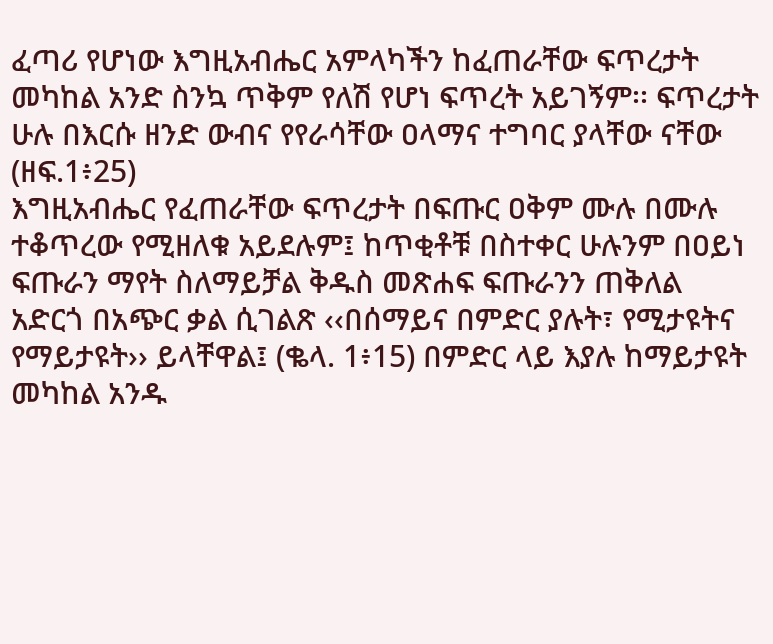ፈጣሪ የሆነው እግዚአብሔር አምላካችን ከፈጠራቸው ፍጥረታት መካከል አንድ ስንኳ ጥቅም የለሽ የሆነ ፍጥረት አይገኝም፡፡ ፍጥረታት ሁሉ በእርሱ ዘንድ ውብና የየራሳቸው ዐላማና ተግባር ያላቸው ናቸው (ዘፍ.1፥25)
እግዚአብሔር የፈጠራቸው ፍጥረታት በፍጡር ዐቅም ሙሉ በሙሉ ተቆጥረው የሚዘለቁ አይደሉም፤ ከጥቂቶቹ በስተቀር ሁሉንም በዐይነ ፍጡራን ማየት ስለማይቻል ቅዱስ መጽሐፍ ፍጡራንን ጠቅለል አድርጎ በአጭር ቃል ሲገልጽ ‹‹በሰማይና በምድር ያሉት፣ የሚታዩትና የማይታዩት›› ይላቸዋል፤ (ቈላ. 1፥15) በምድር ላይ እያሉ ከማይታዩት መካከል አንዱ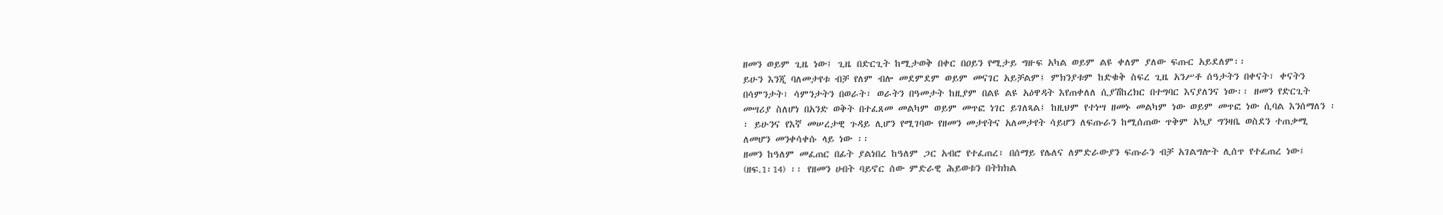ዘመን ወይም ጊዜ ነው፤ ጊዜ በድርጊት ከሚታወቅ በቀር በዐይን የሚታይ ግዙፍ አካል ወይም ልዩ ቀለም ያለው ፍጡር አይደለም፡፡
ይሁን እንጂ ባለመታየቱ ብቻ የለም ብሎ መደምደም ወይም መናገር አይቻልም፤ ምክንያቱም ከድቁቅ ስፍረ ጊዜ አንሥቶ ሰዓታትን በቀናት፣ ቀናትን በሳምንታት፣ ሳምንታትን በወራት፣ ወራትን በዓመታት ከዚያም በልዩ ልዩ አዕዋዳት እየጠቀለለ ሲያሽከረክር በተግባር እናያለንና ነው፡፡ ዘመን የድርጊት መሣሪያ ስለሆነ በአንድ ወቅት በተፈጸመ መልካም ወይም መጥፎ ነገር ይገለጻል፤ ከዚህም የተነሣ ዘመኑ መልካም ነው ወይም መጥፎ ነው ሲባል እንሰማለን ፡፡ ይሁንና የእኛ መሠረታዊ ጉዳይ ሊሆን የሚገባው የዘመን መታየትና አለመታየት ሳይሆን ለፍጡራን ከሚሰጠው ጥቅም አኳያ ግንዛቤ ወስደን ተጠቃሚ ለመሆን መንቀሳቀሱ ላይ ነው ፡፡
ዘመን ከዓለም መፈጠር በፊት ያልነበረ ከዓለም ጋር አብሮ የተፈጠረ፣ በሰማይ የሌለና ለምድራውያን ፍጡራን ብቻ አገልግሎት ሊሰጥ የተፈጠረ ነው፤ (ዘፍ.1፡14) ፡፡ የዘመን ሀብት ባይኖር ሰው ምድራዊ ሕይወቱን በትክክል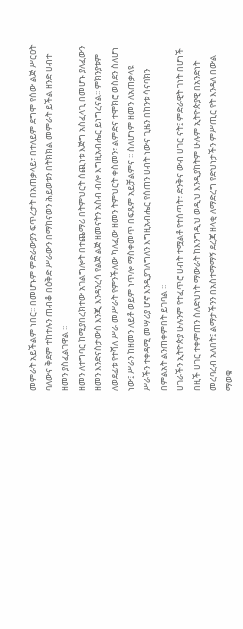መምራት አይችልም ነበር፡፡ በመሆኑም ምድራውያን ፍጥረታት በአጠቃላይ፣ በተለይም ደግሞ የሰው ልጅ ሥርዐት ባለውና ቅደም ተከተሉን ጠብቆ በዕቅድ ሥራውን በማከናወን ሕይወቱን በትክክል መምራት ይችል ዘንድ ሀብተ ዘመን ያስፈልገዋል ፡፡
ዘመን ለተግባር ከሚያበረክተው አገልግሎት በተጨማሪ በትምህርት ሰጪነቱ እጅግ አስፈላጊ በመሆኑ ያለፈውን ዘመን እንድናስታውስ እንጂ እንዳንረሳ የልጅ ልጅ ዘመናትን አስብ ብሎ እግዚአብሔር ይነግረናል፡፡ ምክንያቱም ለወደፊቱ የተሻለ ሥራ መሥራት የምንችለው ካለፈው ዘመን ትምህርት ቀስመን፣ ልምድና ተሞክሮ ወስደን ስለሆነ ነው፤ ሥራን ከዘመን ለይቶ ወይም ነጥሎ ማስቀመጥ በፍጹም አይቻልምና ፡፡ ስለሆነም ዘመን ለአጠቃላዩ ሥራችን ተቀዳሚ መሣሪያ ሆኖ እንዲያገለግለን እግዚአብሔር የሰጠን ሀብት ነውና ጊዜን በከንቱ ሳናባክን በምልአት ልንጠቀምበት ይገባል ፡፡
ሀገራችን ኢትዮጵያ ሁሉንም የተፈጥሮ ሀብት ተሟልቶ የተሰጣት፣ ድንቅና ውብ ሀገር ናት፤ ምድራዊት ገነት በሆነች በዚች ሀገር ተቀምጠን ስለድህነት ማውራት ከእንግዲህ ወዲህ እንዲያከትም ሁሉም ኢትዮጵያዊ በአንድነት መረባረብ አለበት፤ ልማታችንን በአስተማማኝ ደረጃ ዘላቂ ለማድረግ የድህነታችን ምሥጢር የት እንዳለ በውል ማወቁ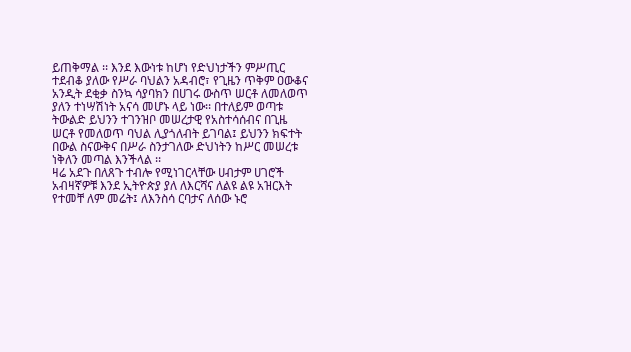ይጠቅማል ፡፡ እንደ እውነቱ ከሆነ የድህነታችን ምሥጢር ተደብቆ ያለው የሥራ ባህልን አዳብሮ፣ የጊዜን ጥቅም ዐውቆና አንዲት ደቂቃ ስንኳ ሳያባክን በሀገሩ ውስጥ ሠርቶ ለመለወጥ ያለን ተነሣሽነት አናሳ መሆኑ ላይ ነው፡፡ በተለይም ወጣቱ ትውልድ ይህንን ተገንዝቦ መሠረታዊ የአስተሳሰብና በጊዜ ሠርቶ የመለወጥ ባህል ሊያጎለብት ይገባል፤ ይህንን ክፍተት በውል ስናውቅና በሥራ ስንታገለው ድህነትን ከሥር መሠረቱ ነቅለን መጣል እንችላል ፡፡
ዛሬ አደጉ በለጸጉ ተብሎ የሚነገርላቸው ሀብታም ሀገሮች አብዛኛዎቹ እንደ ኢትዮጵያ ያለ ለእርሻና ለልዩ ልዩ አዝርእት የተመቸ ለም መሬት፤ ለእንስሳ ርባታና ለሰው ኑሮ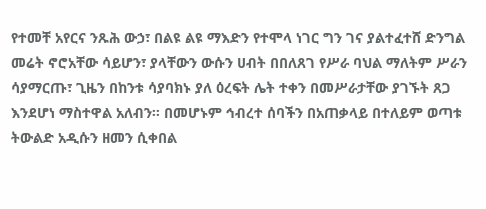የተመቸ አየርና ንጹሕ ውኃ፣ በልዩ ልዩ ማእድን የተሞላ ነገር ግን ገና ያልተፈተሸ ድንግል መሬት ኖሮአቸው ሳይሆን፣ ያላቸውን ውሱን ሀብት በበለጸገ የሥራ ባህል ማለትም ሥራን ሳያማርጡ፣ ጊዜን በከንቱ ሳያባክኑ ያለ ዕረፍት ሌት ተቀን በመሥራታቸው ያገኙት ጸጋ እንደሆነ ማስተዋል አለብን፡፡ በመሆኑም ኅብረተ ሰባችን በአጠቃላይ በተለይም ወጣቱ ትውልድ አዲሱን ዘመን ሲቀበል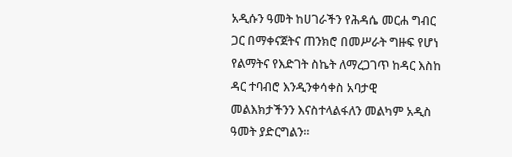አዲሱን ዓመት ከሀገራችን የሕዳሴ መርሐ ግብር ጋር በማቀናጀትና ጠንክሮ በመሥራት ግዙፍ የሆነ የልማትና የእድገት ስኬት ለማረጋገጥ ከዳር እስከ ዳር ተባብሮ እንዲንቀሳቀስ አባታዊ መልእክታችንን እናስተላልፋለን መልካም አዲስ ዓመት ያድርግልን፡፡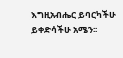እግዚአብሔር ይባርካችሁ ይቀድሳችሁ አሜን፡፡